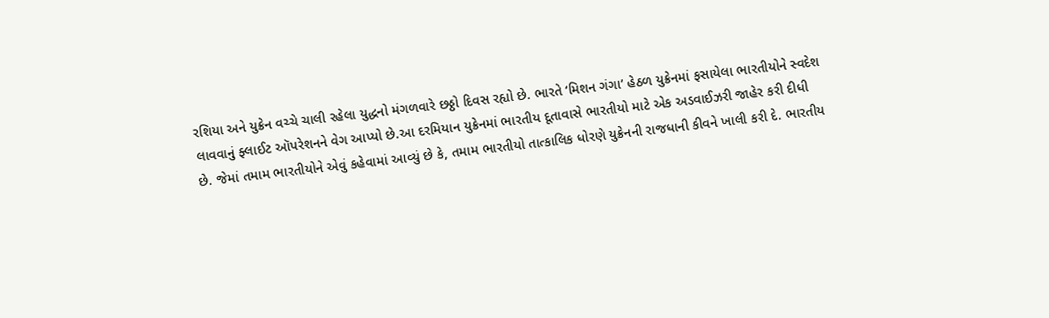રશિયા અને યુક્રેન વચ્ચે ચાલી રહેલા યુદ્ધનો મંગળવારે છઠ્ઠો દિવસ રહ્યો છે. ભારતે ‘મિશન ગંગા’ હેઠળ યુક્રેનમાં ફસાયેલા ભારતીયોને સ્વદેશ લાવવાનું ફ્લાઈટ ઑપરેશનને વેગ આપ્યો છે.આ દરમિયાન યુક્રેનમાં ભારતીય દૂતાવાસે ભારતીયો માટે એક અડવાઈઝરી જાહેર કરી દીધી છે. જેમાં તમામ ભારતીયોને એવું કહેવામાં આવ્યું છે કે, તમામ ભારતીયો તાત્કાલિક ધોરણે યુક્રેનની રાજધાની કીવને ખાલી કરી દે. ભારતીય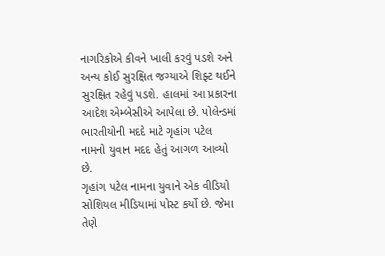નાગરિકોએ કીવને ખાલી કરવું પડશે અને અન્ય કોઈ સુરક્ષિત જગ્યાએ શિફ્ટ થઈને સુરક્ષિત રહેવું પડશે. હાલમાં આ પ્રકારના આદેશ એમ્બેસીએ આપેલા છે. પોલેન્ડમાં ભારતીયોની મદદે માટે ગૃહાંગ પટેલ નામનો યુવાન મદદ હેતું આગળ આવ્યો છે.
ગૃહાંગ પટેલ નામના યુવાને એક વીડિયો સોશિયલ મીડિયામાં પોસ્ટ કર્યો છે. જેમા તેણે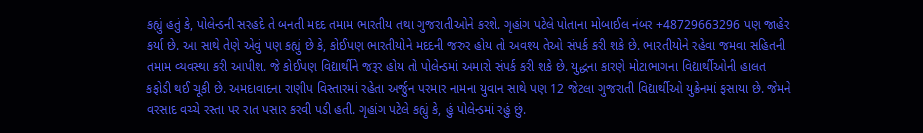કહ્યું હતું કે, પોલેન્ડની સરહદે તે બનતી મદદ તમામ ભારતીય તથા ગુજરાતીઓને કરશે. ગૃહાંગ પટેલે પોતાના મોબાઈલ નંબર +48729663296 પણ જાહેર કર્યા છે. આ સાથે તેણે એવું પણ કહ્યું છે કે, કોઈપણ ભારતીયોને મદદની જરુર હોય તો અવશ્ય તેઓ સંપર્ક કરી શકે છે. ભારતીયોને રહેવા જમવા સહિતની તમામ વ્યવસ્થા કરી આપીશ. જે કોઈપણ વિદ્યાર્થીને જરૂર હોય તો પોલેન્ડમાં અમારો સંપર્ક કરી શકે છે. યુદ્ધના કારણે મોટાભાગના વિદ્યાર્થીઓની હાલત કફોડી થઈ ચૂકી છે. અમદાવાદના રાણીપ વિસ્તારમાં રહેતા અર્જુન પરમાર નામના યુવાન સાથે પણ 12 જેટલા ગુજરાતી વિદ્યાર્થીઓ યુક્રેનમાં ફસાયા છે. જેમને વરસાદ વચ્ચે રસ્તા પર રાત પસાર કરવી પડી હતી. ગૃહાંગ પટેલે કહ્યું કે, હું પોલેન્ડમાં રહું છું.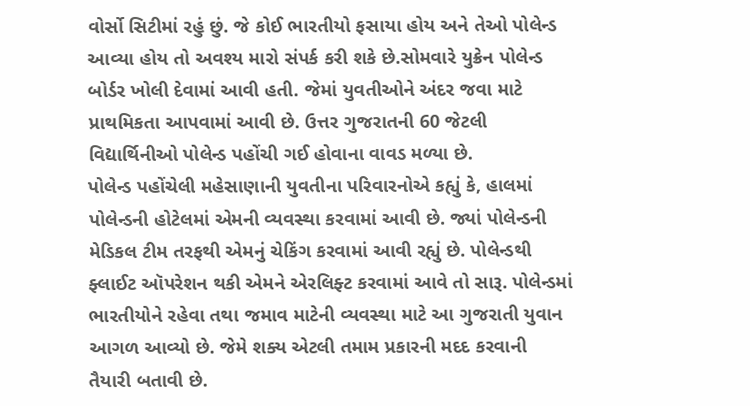વોર્સો સિટીમાં રહું છું. જે કોઈ ભારતીયો ફસાયા હોય અને તેઓ પોલેન્ડ આવ્યા હોય તો અવશ્ય મારો સંપર્ક કરી શકે છે.સોમવારે યુક્રેન પોલેન્ડ બોર્ડર ખોલી દેવામાં આવી હતી. જેમાં યુવતીઓને અંદર જવા માટે પ્રાથમિકતા આપવામાં આવી છે. ઉત્તર ગુજરાતની 60 જેટલી વિદ્યાર્થિનીઓ પોલેન્ડ પહોંચી ગઈ હોવાના વાવડ મળ્યા છે.
પોલેન્ડ પહોંચેલી મહેસાણાની યુવતીના પરિવારનોએ કહ્યું કે, હાલમાં પોલેન્ડની હોટેલમાં એમની વ્યવસ્થા કરવામાં આવી છે. જ્યાં પોલેન્ડની મેડિકલ ટીમ તરફથી એમનું ચેકિંગ કરવામાં આવી રહ્યું છે. પોલેન્ડથી ફ્લાઈટ ઑપરેશન થકી એમને એરલિફ્ટ કરવામાં આવે તો સારૂ. પોલેન્ડમાં ભારતીયોને રહેવા તથા જમાવ માટેની વ્યવસ્થા માટે આ ગુજરાતી યુવાન આગળ આવ્યો છે. જેમે શક્ય એટલી તમામ પ્રકારની મદદ કરવાની તૈયારી બતાવી છે.